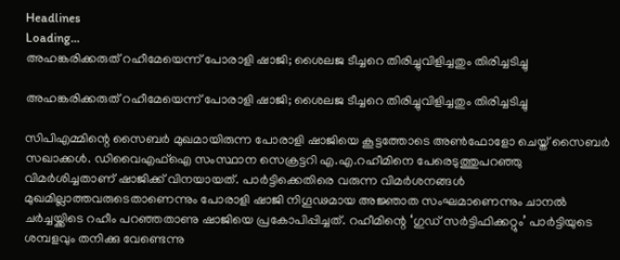Headlines
Loading...
അഹങ്കരിക്കരുത് റഹീമേയെന്ന് പോരാളി ഷാജി; ശൈലജ ടീച്ചറെ തിരിച്ചുവിളിച്ചതും തിരിച്ചടിച്ചു

അഹങ്കരിക്കരുത് റഹീമേയെന്ന് പോരാളി ഷാജി; ശൈലജ ടീച്ചറെ തിരിച്ചുവിളിച്ചതും തിരിച്ചടിച്ചു

സിപിഎമ്മിന്റെ സൈബർ മുഖമായിരുന്ന പോരാളി ഷാജിയെ കൂട്ടത്തോടെ അൺഫോളോ ചെയ്ത് സൈബർ സഖാക്കൾ. ഡിവൈഎഫ്ഐ സംസ്ഥാന സെക്രട്ടറി എ.എ.റഹീമിനെ പേരെടുത്തുപറഞ്ഞു വിമർശിച്ചതാണ് ഷാജിക്ക് വിനയായത്. പാർട്ടിക്കെതിരെ വരുന്ന വിമർശനങ്ങൾ മുഖമില്ലാത്തവരുടെതാണെന്നും പോരാളി ഷാജി നിഗൂഢമായ അ‍ജ്ഞാത സംഘമാണെന്നും ചാനൽ ചർച്ചയ്ക്കിടെ റഹീം പറഞ്ഞതാണു ഷാജിയെ പ്രകോപിപ്പിച്ചത്. റഹീമിന്റെ ‘ഗുഡ് സർട്ടിഫിക്കറ്റും’ പാർട്ടിയുടെ ശമ്പളവും തനിക്കു വേണ്ടെന്നു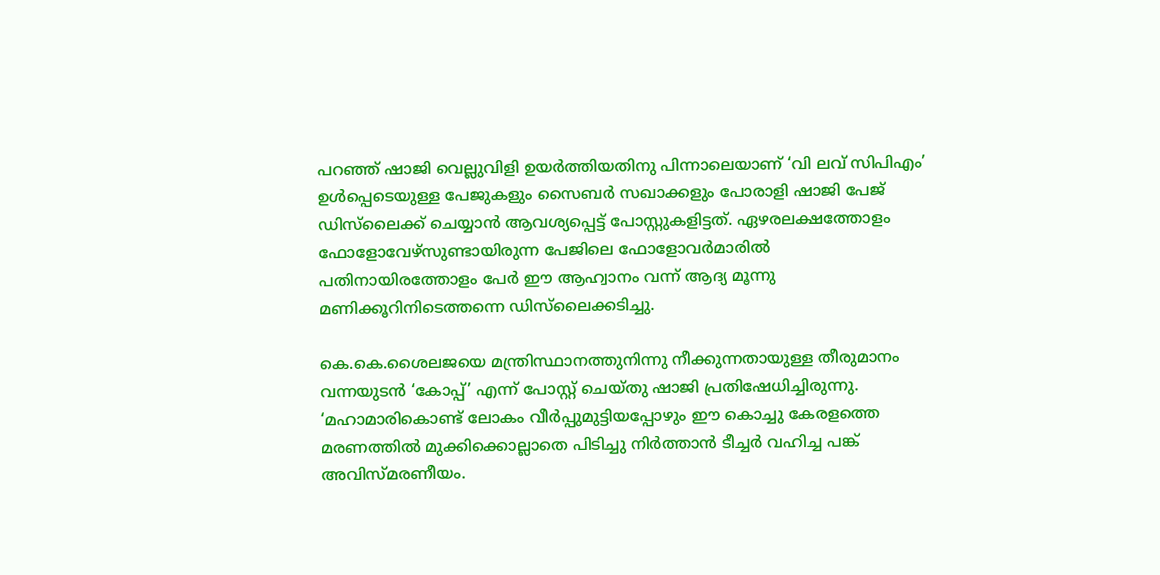പറഞ്ഞ് ഷാജി വെല്ലുവിളി ഉയർത്തിയതിനു പിന്നാലെയാണ് ‘വി ലവ് സിപിഎം’ ഉൾപ്പെടെയുള്ള പേജുകളും സൈബർ സഖാക്കളും പോരാളി ഷാജി പേജ് ഡിസ്‌ലൈക്ക് ചെയ്യാൻ ആവശ്യപ്പെട്ട് പോസ്റ്റുകളിട്ടത്. ഏഴരലക്ഷത്തോളം ഫോളോവേഴ്സുണ്ടായിരുന്ന പേജിലെ ഫോളോവർമാരിൽ പതിനായിരത്തോളം പേർ ഈ ആഹ്വാനം വന്ന് ആദ്യ മൂന്നു മണിക്കൂറിനിടെത്തന്നെ ഡിസ്‌ലൈക്കടിച്ചു.

കെ.കെ.ശൈലജയെ മന്ത്രിസ്ഥാനത്തുനിന്നു നീക്കുന്നതായുള്ള തീരുമാനം വന്നയുടൻ ‘കോപ്പ്’ എന്ന് പോസ്റ്റ് ചെയ്തു ഷാജി പ്രതിഷേധിച്ചിരുന്നു. ‘മഹാമാരികൊണ്ട് ലോകം വീർപ്പുമുട്ടിയപ്പോഴും ഈ കൊച്ചു കേരളത്തെ മരണത്തിൽ മുക്കിക്കൊല്ലാതെ പിടിച്ചു നിർത്താൻ ടീച്ചർ വഹിച്ച പങ്ക് അവിസ്മരണീയം.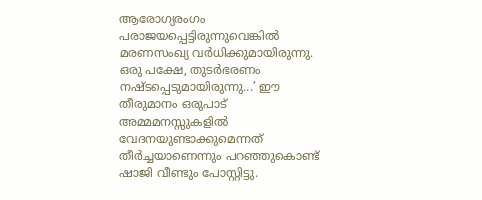ആരോഗ്യരംഗം പരാജയപ്പെട്ടിരുന്നുവെങ്കിൽ മരണസംഖ്യ വർധിക്കുമായിരുന്നു. ഒരു പക്ഷേ, തുടർഭരണം നഷ്ടപ്പെടുമായിരുന്നു...’ ഈ തീരുമാനം ഒരുപാട് അമ്മമനസ്സുകളിൽ വേദനയുണ്ടാക്കുമെന്നത് തീർച്ചയാണെന്നും പറഞ്ഞുകൊണ്ട് ഷാജി വീണ്ടും പോസ്റ്റിട്ടു.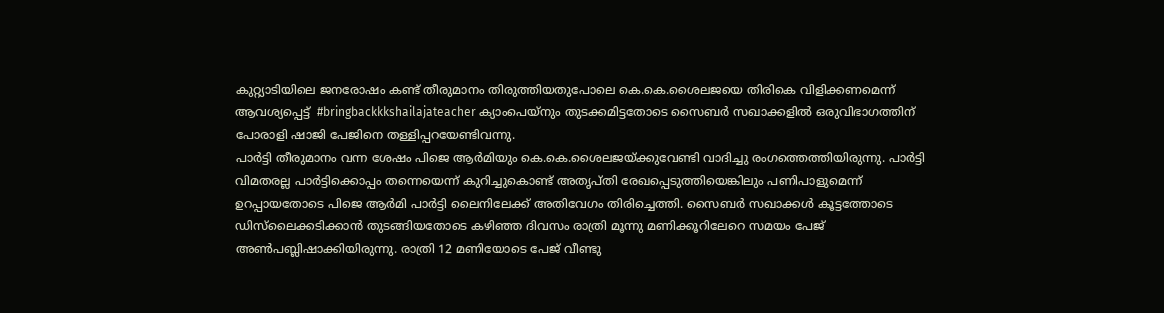കുറ്റ്യാടിയിലെ ജനരോഷം കണ്ട് തീരുമാനം തിരുത്തിയതുപോലെ കെ.കെ.ശൈലജയെ തിരികെ വിളിക്കണമെന്ന് ആവശ്യപ്പെട്ട്  #bringbackkkshailajateacher ക്യാംപെയ്നും തുടക്കമിട്ടതോടെ സൈബർ സഖാക്കളിൽ ഒരുവിഭാഗത്തിന് പോരാളി ഷാജി പേജിനെ തള്ളിപ്പറയേണ്ടിവന്നു.
പാർട്ടി തീരുമാനം വന്ന ശേഷം പിജെ ആർമിയും കെ.കെ.ശൈലജയ്ക്കുവേണ്ടി വാദിച്ചു രംഗത്തെത്തിയിരുന്നു. പാർട്ടി വിമതരല്ല പാർട്ടിക്കൊപ്പം തന്നെയെന്ന് കുറിച്ചുകൊണ്ട് അതൃപ്തി രേഖപ്പെടുത്തിയെങ്കിലും പണിപാളുമെന്ന് ഉറപ്പായതോടെ പിജെ ആർമി പാർട്ടി ലൈനിലേക്ക് അതിവേഗം തിരിച്ചെത്തി. സൈബർ സഖാക്കൾ കൂട്ടത്തോടെ ഡിസ്‌ലൈക്കടിക്കാൻ തുടങ്ങിയതോടെ കഴിഞ്ഞ ദിവസം രാത്രി മൂന്നു മണിക്കൂറിലേറെ സമയം പേജ് അൺപബ്ലിഷാക്കിയിരുന്നു. രാത്രി 12 മണിയോടെ പേജ് വീണ്ടു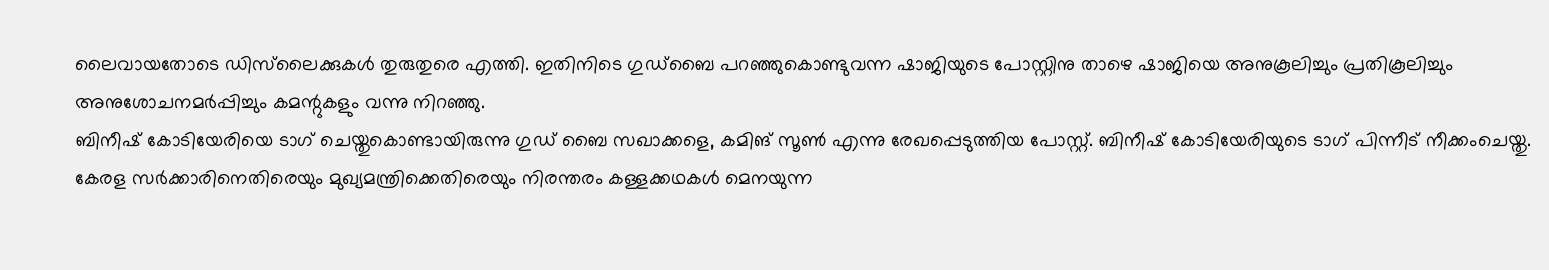ലൈവായതോടെ ഡിസ്‌ലൈക്കുകൾ തുരുതുരെ എത്തി. ഇതിനിടെ ഗുഡ്ബൈ പറഞ്ഞുകൊണ്ടുവന്ന ഷാജിയുടെ പോസ്റ്റിനു താഴെ ഷാജിയെ അനുകൂലിച്ചും പ്രതികൂലിച്ചും അനുശോചനമർപ്പിച്ചും കമന്റുകളും വന്നു നിറഞ്ഞു.
ബിനീഷ് കോടിയേരിയെ ടാഗ് ചെയ്തുകൊണ്ടായിരുന്നു ഗുഡ് ബൈ സഖാക്കളെ, കമിങ് സൂൺ എന്നു രേഖപ്പെടുത്തിയ പോസ്റ്റ്. ബിനീഷ് കോടിയേരിയുടെ ടാഗ് പിന്നീട് നീക്കംചെയ്തു. കേരള സർക്കാരിനെതിരെയും മുഖ്യമന്ത്രിക്കെതിരെയും നിരന്തരം കള്ളക്കഥകൾ മെനയുന്ന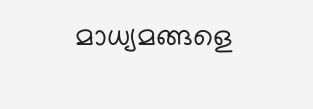മാധ്യമങ്ങളെ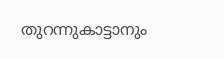തുറന്നുകാട്ടാനും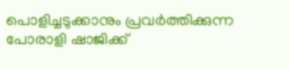പൊളിച്ചടുക്കാനും പ്രവർത്തിക്കുന്ന പോരാളി ഷാജിക്ക്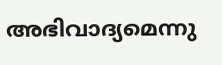അഭിവാദ്യമെന്നു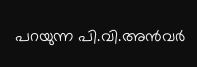പറയുന്ന പി.വി.അൻവർ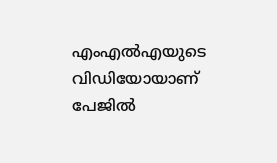എംഎൽഎയുടെ വിഡിയോയാണ് പേജിൽ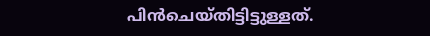പിൻചെയ്തിട്ടിട്ടുള്ളത്.